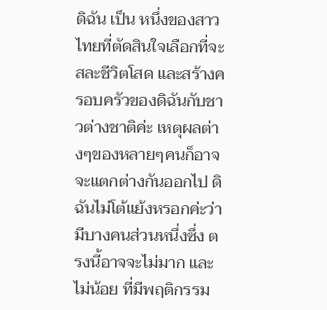ดิฉัน เป็น หนึ่งของสาวไทยที่ตัดสินใจเลือกที่จะ สละชีวิตโสด และสร้างครอบครัวของดิฉันกับชาวต่างชาติค่ะ เหตุผลต่างๆของหลายๆคนก็อาจจะแตกต่างกันออกไป ดิฉันไม่โต้แย้งหรอกค่ะว่า มีบางคนส่วนหนึ่งซึ่ง ตรงนี้อาจจะไม่มาก และไม่น้อย ที่มีพฤติกรรม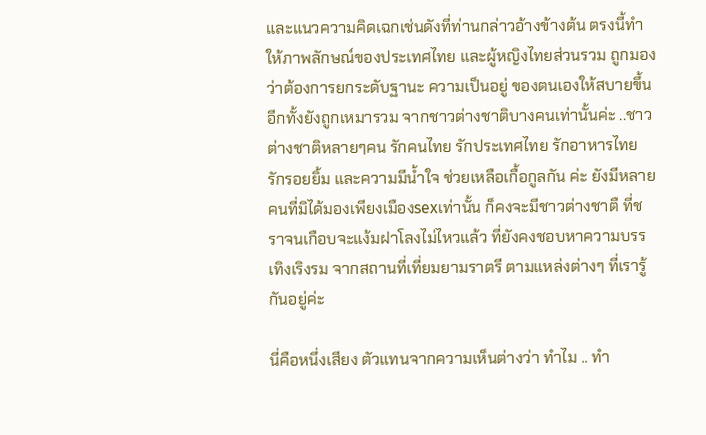และแนวความคิดเฉกเช่นดังที่ท่านกล่าวอ้างข้างต้น ตรงนี้ทำให้ภาพลักษณ์ของประเทศไทย และผู้หญิงไทยส่วนรวม ถูกมองว่าต้องการยกระดับฐานะ ความเป็นอยู่ ของตนเองให้สบายขึ้น อีกทั้งยังถูกเหมารวม จากชาวต่างชาติบางคนเท่านั้นค่ะ ..ชาวต่างชาติหลายๆคน รักคนไทย รักประเทศไทย รักอาหารไทย รักรอยยิ้ม และความมีน้ำใจ ช่วยเหลือเกื้อกูลกัน ค่ะ ยังมีหลายคนที่มิได้มองเพียงเมืองsexเท่านั้น ก็คงจะมีชาวต่างชาตื ที่ชราจนเกือบจะแง้มฝาโลงไม่ไหวแล้ว ที่ยังคงชอบหาความบรรเทิงเริงรม จากสถานที่เที่ยมยามราตรี ตามแหล่งต่างๆ ที่เรารู้กันอยู่ค่ะ

นี่คือหนึ่งเสียง ตัวแทนจากความเห็นต่างว่า ทำไม .. ทำ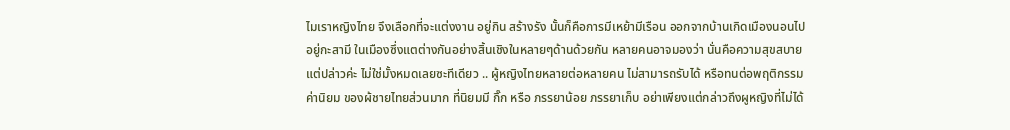ไมเราหญิงไทย จึงเลือกที่จะแต่งงาน อยู่กิน สร้างรัง นั้นก็คือการมีเหย้ามีเรือน ออกจากบ้านเกิดเมืองนอนไปอยู่กะสามี ในเมืองซึ่งแตต่างกันอย่างสิ้นเชิงในหลายๆด้านด้วยกัน หลายคนอาจมองว่า นั่นคือความสุขสบาย แต่ปล่าวค่ะ ไม่ใช่มั้งหมดเลยซะทีเดียว .. ผู้หญิงไทยหลายต่อหลายคน ไม่สามารถรับได้ หรือทนต่อพฤติกรรม ค่านิยม ของผ้ชายไทยส่วนมาก ที่นิยมมี กิ๊ก หรือ ภรรยาน้อย ภรรยาเก็บ อย่าเพียงแต่กล่าวถึงผูหญิงที่ไม่ได้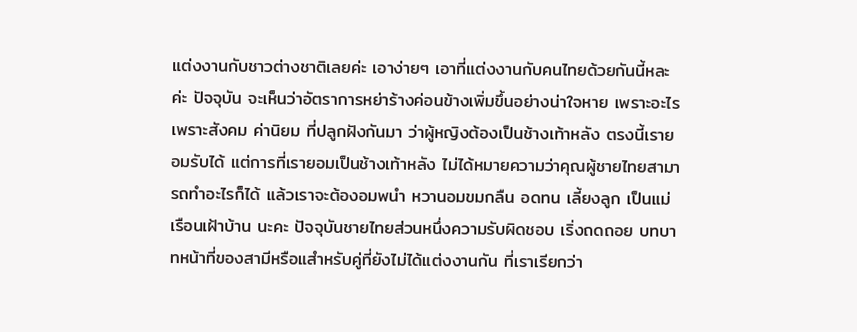แต่งงานกับชาวต่างชาติเลยค่ะ เอาง่ายๆ เอาที่แต่งงานกับคนไทยด้วยกันนี้หละค่ะ ปัจจุบัน จะเห็นว่าอัตราการหย่าร้างค่อนข้างเพิ่มขึ้นอย่างน่าใจหาย เพราะอะไร เพราะสังคม ค่านิยม ที่ปลูกฝังกันมา ว่าผู้หญิงต้องเป็นช้างเท้าหลัง ตรงนี้เรายอมรับได้ แต่การที่เรายอมเป็นช้างเท้าหลัง ไม่ได้หมายความว่าคุณผู้ชายไทยสามารถทำอะไรก็ได้ แล้วเราจะต้องอมพนำ หวานอมขมกลืน อดทน เลี้ยงลูก เป็นแม่เรือนเฝ้าบ้าน นะคะ ปัจจุบันชายไทยส่วนหนึ่งความรับผิดชอบ เริ่งถดถอย บทบาทหน้าที่ของสามีหรือแสำหรับคู่ที่ยังไม่ได้แต่งงานกัน ที่เราเรียกว่า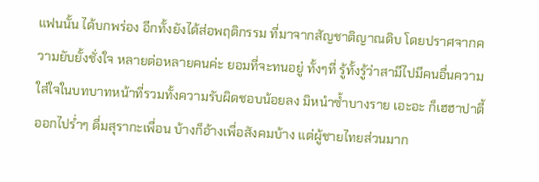แฟนนั้น ได้บกพร่อง อีกทั้งยังได้ส่อพฤติกรรม ที่มาจากสัญชาติญาณดิบ โดยปราศจากความยับยั้งชั่งใจ หลายต่อหลายคนค่ะ ยอมที่จะทนอยู่ ทั้งๆที่ รู้ทั้งรู้ว่าสามีไปมีคนอื่นความใส่ใจในบทบาทหน้าที่รวมทั้งความรับผิดชอบน้อยลง มิหนำซ้ำบางราย เอะอะ ก็เฮฮาปาตี้ ออกไปร่ำๆ ดื่มสุรากะเพื่อน บ้างก็อ้างเพื่อสังคมบ้าง แต่ผู้ชายไทยส่วนมาก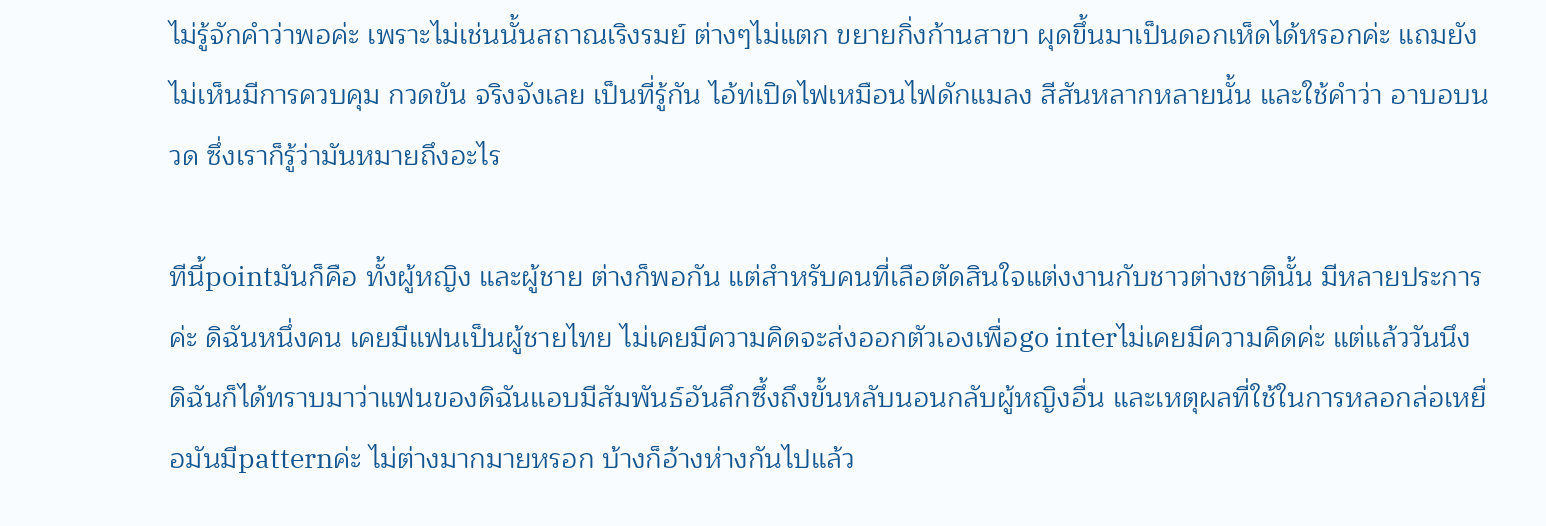ไม่รู้จักคำว่าพอค่ะ เพราะไม่เช่นนั้นสถาณเริงรมย์ ต่างๆไม่แตก ขยายกิ่งก้านสาขา ผุดขึ้นมาเป็นดอกเห็ดได้หรอกค่ะ แถมยังไม่เห็นมีการควบคุม กวดขัน จริงจังเลย เป็นที่รู้กัน ไอ้ท่เปิดไฟเหมือนไฟดักแมลง สีสันหลากหลายนั้น และใช้คำว่า อาบอบนวด ซึ่งเราก็รู้ว่ามันหมายถึงอะไร

ทีนี้pointมันก็คือ ทั้งผู้หญิง และผู้ชาย ต่างก็พอกัน แต่สำหรับคนที่เลือตัดสินใจแต่งงานกับชาวต่างชาตินั้น มีหลายประการค่ะ ดิฉันหนึ่งคน เคยมีแฟนเป็นผู้ชายไทย ไม่เคยมีความคิดจะส่งออกตัวเองเพื่อgo interไม่เคยมีความคิดค่ะ แต่แล้ววันนึง ดิฉันก็ได้ทราบมาว่าแฟนของดิฉันแอบมีสัมพันธ์อันลึกซึ้งถึงขั้นหลับนอนกลับผู้หญิงอื่น และเหตุผลที่ใช้ในการหลอกล่อเหยื่อมันมีpatternค่ะ ไม่ต่างมากมายหรอก บ้างก็อ้างห่างกันไปแล้ว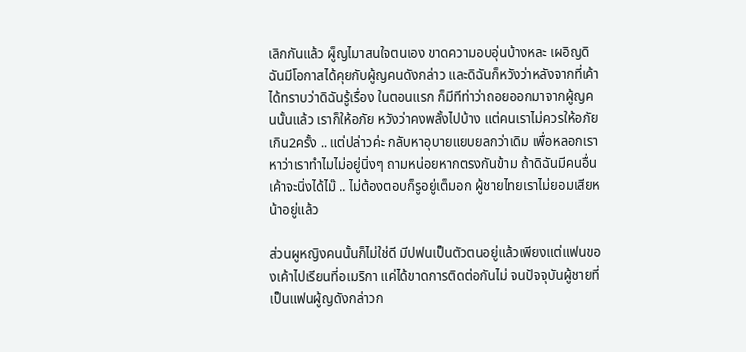เลิกกันแล้ว ผู็ญไมาสนใจตนเอง ขาดความอบอุ่นบ้างหละ เผอิญดิฉันมีโอกาสได้คุยกับผู้ญคนดังกล่าว และดิฉันก็หวังว่าหลังจากที่เค้าได้ทราบว่าดิฉันรู้เรื่อง ในตอนแรก ก็มีทีท่าว่าถอยออกมาจากผู้ญคนนั้นแล้ว เราก็ให้อภัย หวังว่าคงพลั้งไปบ้าง แต่คนเราไม่ควรให้อภัยเกิน2ครั้ง .. แต่ปล่าวค่ะ กลับหาอุบายแยบยลกว่าเดิม เพื่อหลอกเรา หาว่าเราทำไมไม่อยู่นิ่งๆ ถามหน่อยหากตรงกันข้าม ถ้าดิฉันมีคนอื่น เค้าจะนิ่งได้ไม๊ .. ไม่ต้องตอบก็รูอยู่เต็มอก ผู้ชายไทยเราไม่ยอมเสียหน้าอยู่แล้ว

ส่วนผูหญิงคนนั้นก็ไม่ใช่ดี มีปฟนเป็นตัวตนอยู่แล้วเพียงแต่แฟนของเค้าไปเรียนที่อเมริกา แค่ได้ขาดการติดต่อกันไม่ จนปัจจุบันผู้ชายที่เป็นแฟนผู้ญดังกล่าวก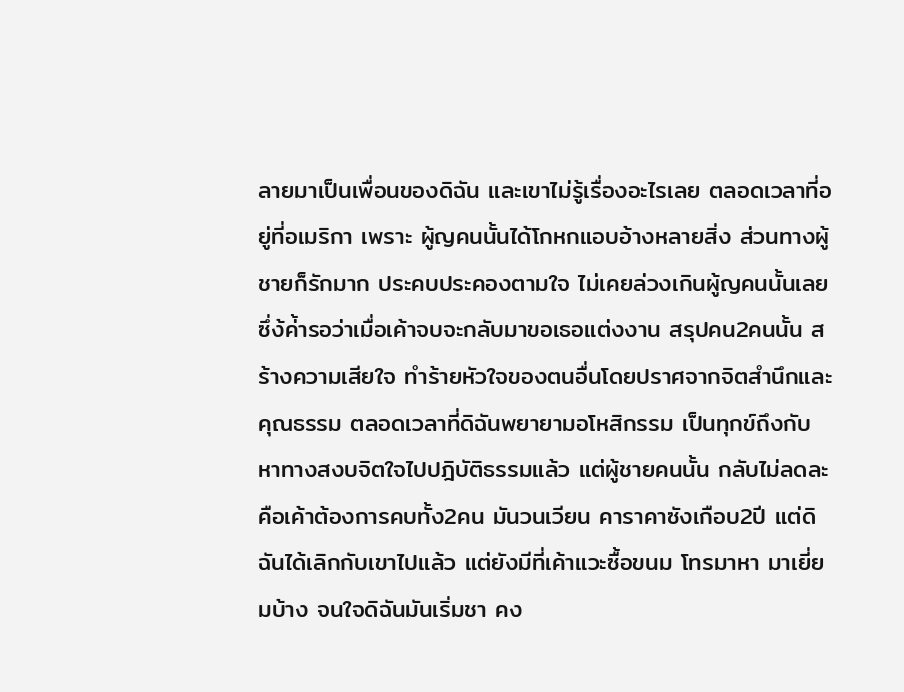ลายมาเป็นเพื่อนของดิฉัน และเขาไม่รู้เรื่องอะไรเลย ตลอดเวลาที่อยู่ที่อเมริกา เพราะ ผู้ญคนนั้นได้โกหกแอบอ้างหลายสิ่ง ส่วนทางผู้ชายก็รักมาก ประคบประคองตามใจ ไม่เคยล่วงเกินผู้ญคนนั้นเลย ซึ่ง้ค่้ารอว่าเมื่อเค้าจบจะกลับมาขอเธอแต่งงาน สรุปคน2คนนั้น สร้างความเสียใจ ทำร้ายหัวใจของตนอื่นโดยปราศจากจิตสำนึกและคุณธรรม ตลอดเวลาที่ดิฉันพยายามอโหสิกรรม เป็นทุกข์ถึงกับหาทางสงบจิตใจไปปฎิบัติธรรมแล้ว แต่ผู้ชายคนนั้น กลับไม่ลดละ คือเค้าต้องการคบทั้ง2คน มันวนเวียน คาราคาซังเกือบ2ปี แต่ดิฉันได้เลิกกับเขาไปแล้ว แต่ยังมีที่เค้าแวะซื้อขนม โทรมาหา มาเยี่ยมบ้าง จนใจดิฉันมันเริ่มชา คง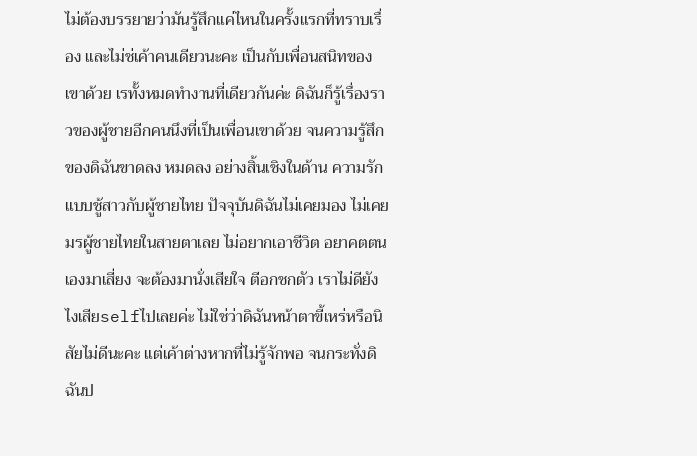ไม่ต้องบรรยายว่ามันรู้สึกแค่ไหนในครั้งแรกที่ทราบเรื่อง และไม่ช่เค้าคนเดียวนะคะ เป็นกับเพื่อนสนิทของเขาด้วย เรทั้งหมดทำงานที่เดียวกันค่ะ ดิฉันก็รู้เรื่องราวของผู้ชายอีกคนนึงที่เป็นเพื่อนเขาด้วย จนความรู้สึกของดิฉันขาดลง หมดลง อย่างสิ้นเชิงในด้าน ความรักแบบชู้สาวกับผู้ชายไทย ปัจจุบันดิฉันไม่เคยมอง ไม่เคยมรผู้ชายไทยในสายตาเลย ไม่อยากเอาชีวิต อยาคตตนเองมาเสี่ยง จะต้องมานั่งเสียใจ ตีอกชกตัว เราไม่ดียังไงเสียselfไปเลยค่ะ ไม่ใช่ว่าดิฉันหน้าตาขี้เหร่หรือนิสัยไม่ดีนะคะ แต่เค้าต่างหากที่ไม่รู้จักพอ จนกระทั่งดิฉันป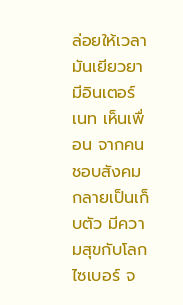ล่อยให้เวลามันเยียวยา มีอินเตอร์เนท เห็นเพื่อน จากคนชอบสังคม กลายเป็นเก็บตัว มีความสุขกับโลกไซเบอร์ จ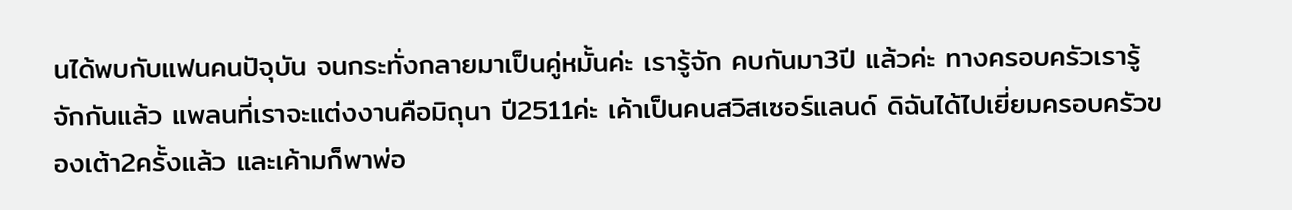นได้พบกับแฟนคนปัจุบัน จนกระทั่งกลายมาเป็นคู่หมั้นค่ะ เรารู้จัก คบกันมา3ปี แล้วค่ะ ทางครอบครัวเรารู้จักกันแล้ว แพลนที่เราจะแต่งงานคือมิถุนา ปี2511ค่ะ เค้าเป็นคนสวิสเซอร์แลนด์ ดิฉันได้ไปเยี่ยมครอบครัวของเต้า2ครั้งแล้ว และเค้ามก็พาพ่อ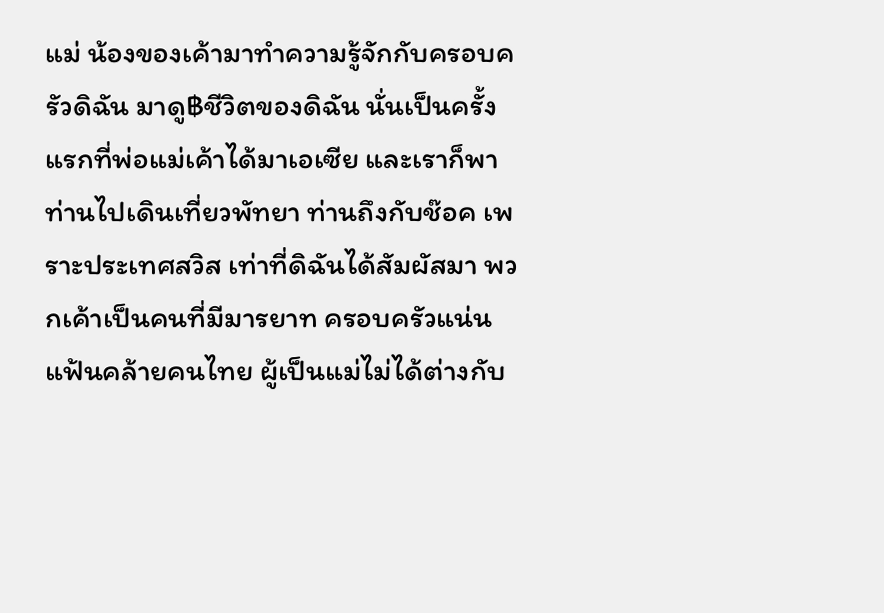แม่ น้องของเค้ามาทำความรู้จักกับครอบครัวดิฉัน มาดู฿ชีวิตของดิฉัน นั่นเป็นครั้งแรกที่พ่อแม่เค้าได้มาเอเซีย และเราก็พาท่านไปเดินเที่ยวพัทยา ท่านถึงกับช๊อค เพราะประเทศสวิส เท่าที่ดิฉันได้สัมผัสมา พวกเค้าเป็นคนที่มีมารยาท ครอบครัวแน่นแฟ้นคล้ายคนไทย ผู้เป็นแม่ไม่ได้ต่างกับ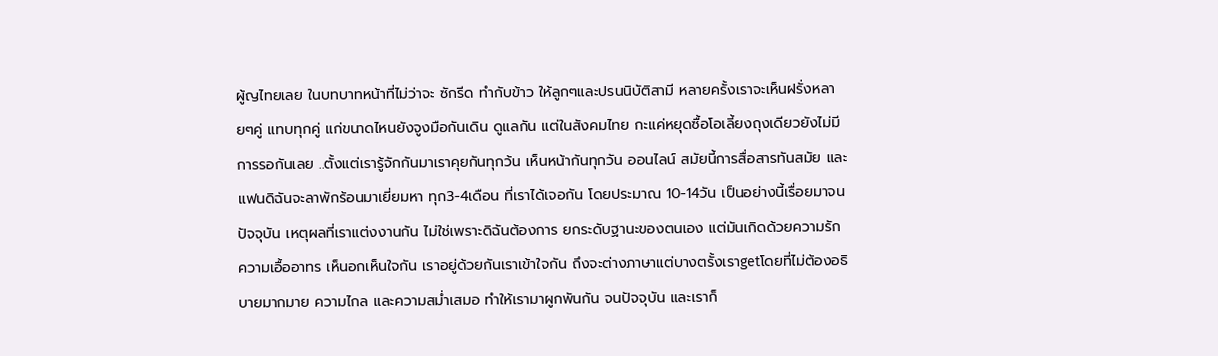ผู้ญไทยเลย ในบทบาทหน้าที่ไม่ว่าจะ ซักรีด ทำกับข้าว ให้ลูกๆและปรนนิบัติสามี หลายครั้งเราจะเห็นฝรั่งหลายๆคู่ แทบทุกคู่ แก่ขนาดไหนยังจูงมือกันเดิน ดูแลกัน แต่ในสังคมไทย กะแค่หยุดซื้อโอเลี้ยงถุงเดียวยังไม่มีการรอกันเลย ..ตั้งแต่เรารู้จักกันมาเราคุยกันทุกว้น เห็นหน้ากันทุกวัน ออนไลน์ สมัยนี้การสื่อสารทันสมัย และแฟนดิฉันจะลาพักร้อนมาเยี่ยมหา ทุก3-4เดือน ที่เราได้เจอกัน โดยประมาณ 10-14วัน เป็นอย่างนี้เรื่อยมาจนปัจจุบัน เหตุผลที่เราแต่งงานกัน ไม่ใช่เพราะดิฉันต้องการ ยกระดับฐานะของตนเอง แต่มันเกิดด้วยความรัก ความเอื้ออาทร เห็นอกเห็นใจกัน เราอยู่ด้วยกันเราเข้าใจกัน ถึงจะต่างภาษาแต่บางตรั้งเราgetโดยที่ไม่ต้องอธิบายมากมาย ความไกล และความสม่ำเสมอ ทำให้เรามาผูกพันกัน จนปัจจุบัน และเราก็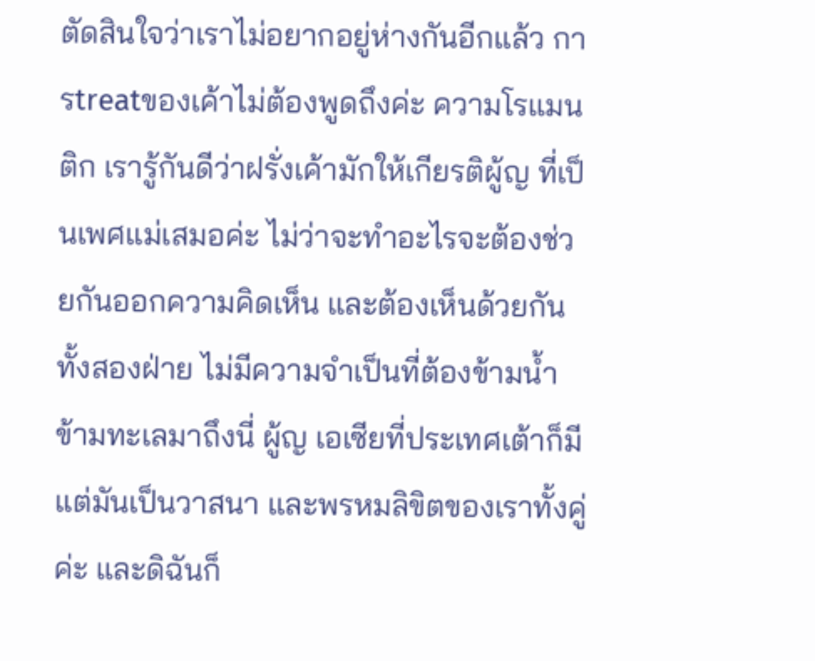ตัดสินใจว่าเราไม่อยากอยู่ห่างกันอีกแล้ว การtreatของเค้าไม่ต้องพูดถึงค่ะ ความโรแมนติก เรารู้กันดีว่าฝรั่งเค้ามักให้เกียรติผู้ญ ที่เป็นเพศแม่เสมอค่ะ ไม่ว่าจะทำอะไรจะต้องช่วยกันออกความคิดเห็น และต้องเห็นด้วยกันทั้งสองฝ่าย ไม่มีความจำเป็นที่ต้องข้ามน้ำข้ามทะเลมาถึงนี่ ผู้ญ เอเซียที่ประเทศเต้าก็มี แต่มันเป็นวาสนา และพรหมลิขิตของเราทั้งคู่ค่ะ และดิฉันก็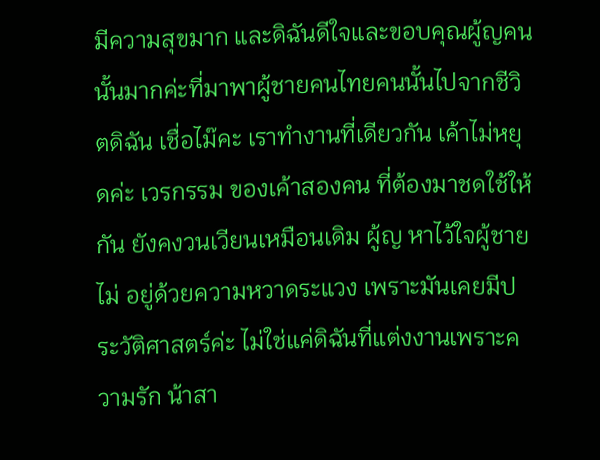มีความสุขมาก และดิฉันดีใจและขอบคุณผู้ญคนนั้นมากค่ะที่มาพาผู้ชายคนไทยคนนั้นไปจากชีวิตดิฉัน เชื่อไม๊คะ เราทำงานที่เดียวกัน เค้าไม่หยุดค่ะ เวรกรรม ของเค้าสองคน ที่ต้องมาชดใช้ให้กัน ยังคงวนเวียนเหมือนเดิม ผู้ญ หาไว้ใจผู้ชายไม่ อยู่ด้วยความหวาดระแวง เพราะมันเคยมีประวัติศาสตร์ค่ะ ไม่ใช่แค่ดิฉันที่แต่งงานเพราะความรัก น้าสา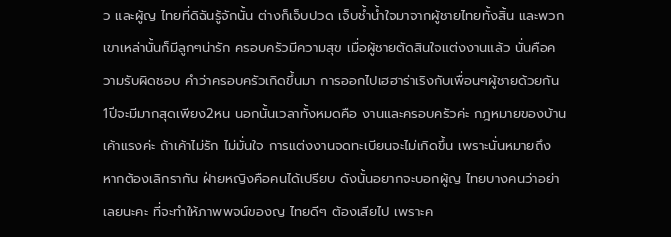ว และผู้ญ ไทยที่ดิฉันรู้จักนั้น ต่างก็เจ็บปวด เจ็บช้ำน้ำใจมาจากผู้ชายไทยทั้งสิ้น และพวกเขาเหล่านั้นก็มีลูกๆน่ารัก ครอบครัวมีความสุข เมื่อผู้ชายตัดสินใจแต่งงานแล้ว นั่นคือความรับผิดชอบ คำว่าครอบครัวเกิดขึ้นมา การออกไปเฮฮาร่าเริงกับเพื่อนๆผู้ชายด้วยกัน 1ปีจะมีมากสุดเพียง2หน นอกนั้นเวลาทั้งหมดคือ งานและครอบครัวค่ะ กฎหมายของบ้านเค้าแรงค่ะ ถ้าเค้าไม่รัก ไม่มั่นใจ การแต่งงานจดทะเบียนจะไม่เกิดขึ้น เพราะนั่นหมายถึง หากต้องเลิกรากัน ฝ่ายหญิงคือคนได้เปรียบ ดังนั้นอยากจะบอกผู้ญ ไทยบางคนว่าอย่าเลยนะคะ ที่จะทำให้ภาพพจน์ของญ ไทยดีๆ ต้องเสียไป เพราะค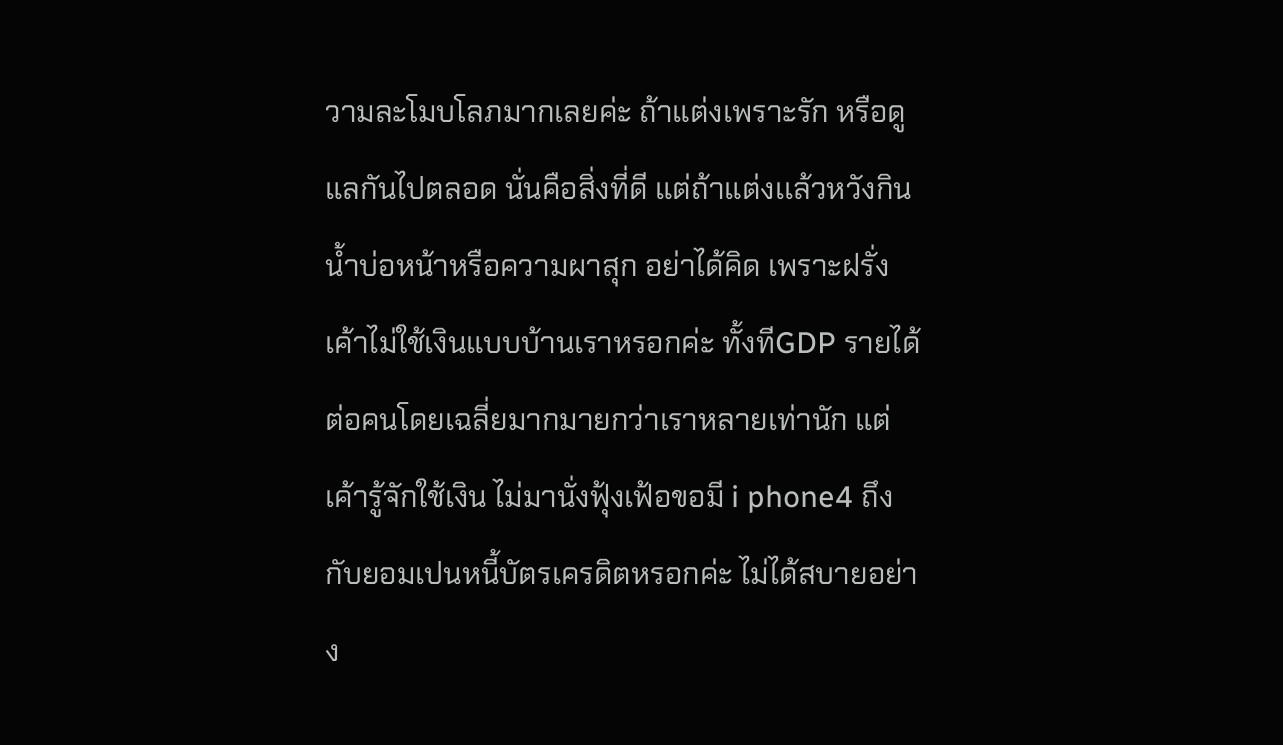วามละโมบโลภมากเลยค่ะ ถ้าแต่งเพราะรัก หรือดูแลกันไปตลอด นั่นคือสิ่งที่ดี แต่ถ้าแต่งเเล้วหวังกินน้ำบ่อหน้าหรือความผาสุก อย่าได้คิด เพราะฝรั่งเค้าไม่ใช้เงินแบบบ้านเราหรอกค่ะ ทั้งทีGDP รายได้ต่อคนโดยเฉลี่ยมากมายกว่าเราหลายเท่านัก แต่เค้ารู้จักใช้เงิน ไม่มานั่งฟุ้งเฟ้อขอมี i phone4 ถึงกับยอมเปนหนี้บัตรเครดิตหรอกค่ะ ไม่ได้สบายอย่าง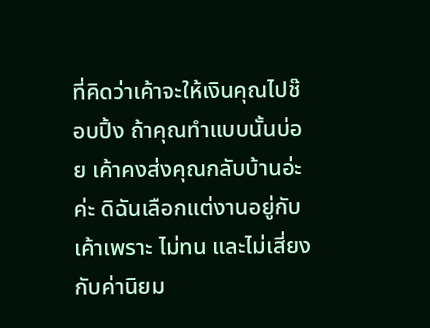ที่คิดว่าเค้าจะให้เงินคุณไปช๊อบปิ้ง ถ้าคุณทำแบบนั้นบ่อย เค้าคงส่งคุณกลับบ้านอ่ะค่ะ ดิฉันเลือกแต่งานอยู่กับเค้าเพราะ ไม่ทน และไม่เสี่ยงกับค่านิยม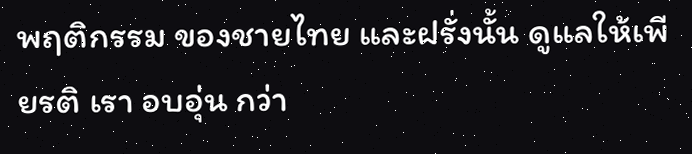พฤติกรรม ของชายไทย และฝรั่งนั้น ดูแลให้เพียรติ เรา อบอุ่น กว่า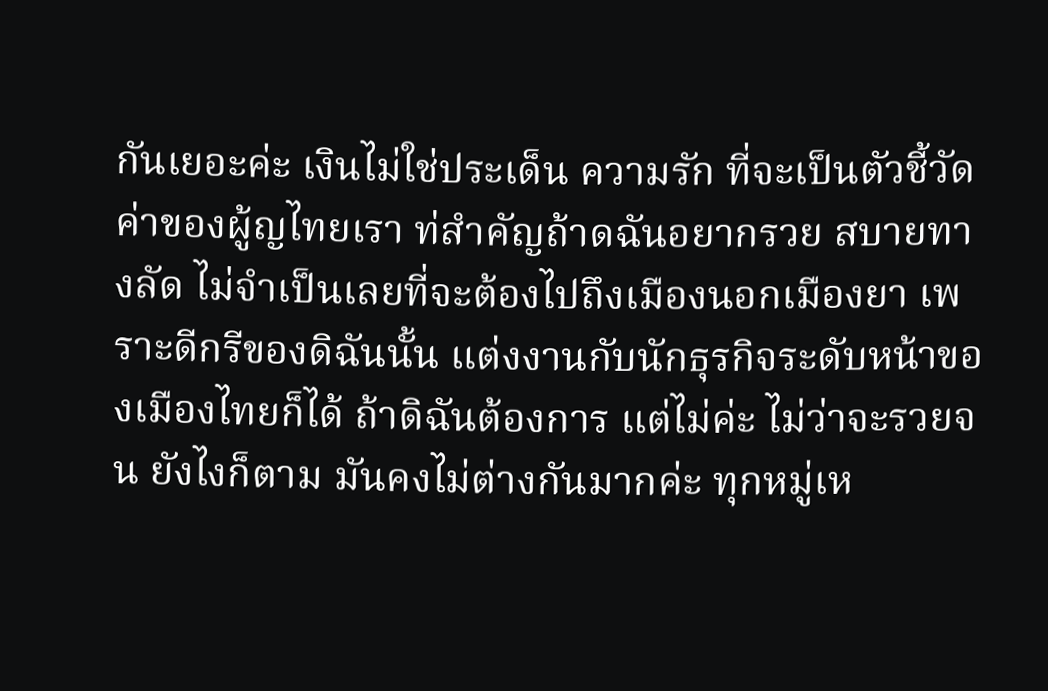กันเยอะค่ะ เงินไม่ใช่ประเด็น ความรัก ที่จะเป็นตัวชี้วัดค่าของผู้ญไทยเรา ท่สำคัญถ้าดฉันอยากรวย สบายทางลัด ไม่จำเป็นเลยที่จะต้องไปถึงเมืองนอกเมืองยา เพราะดีกรีของดิฉันนั้น แต่งงานกับนักธุรกิจระดับหน้าของเมืองไทยก็ได้ ถ้าดิฉันต้องการ แต่ไม่ค่ะ ไม่ว่าจะรวยจน ยังไงก็ตาม มันคงไม่ต่างกันมากค่ะ ทุกหมู่เห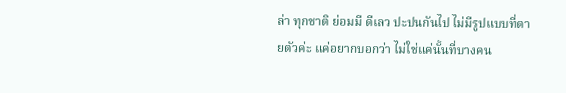ล่า ทุกชาติ ย่อมมี ดีเลว ปะปนกันไป ไม่มีรูปแบบที่ตายตัวค่ะ แค่อยากบอกว่า ไม่ใช่แค่นั้นที่บางคน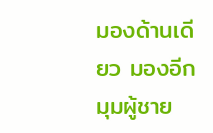มองด้านเดียว มองอีกมุมผู้ชาย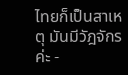ไทยก็เป็นสาเหตุ มันมีวัฎจักรค่ะ -